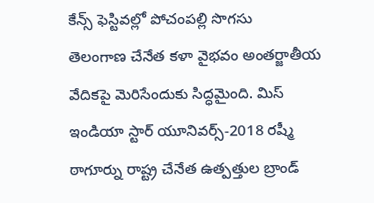కేన్స్ ఫెస్టివల్లో పోచంపల్లి సొగసు
తెలంగాణ చేనేత కళా వైభవం అంతర్జాతీయ వేదికపై మెరిసేందుకు సిద్ధమైంది. మిస్ ఇండియా స్టార్ యూనివర్స్-2018 రష్మీ ఠాగూర్ను రాష్ట్ర చేనేత ఉత్పత్తుల బ్రాండ్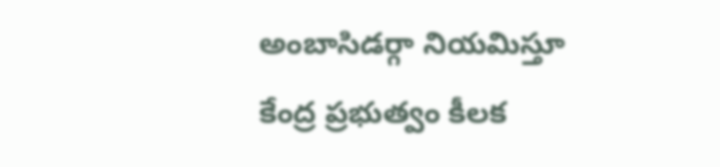అంబాసిడర్గా నియమిస్తూ కేంద్ర ప్రభుత్వం కీలక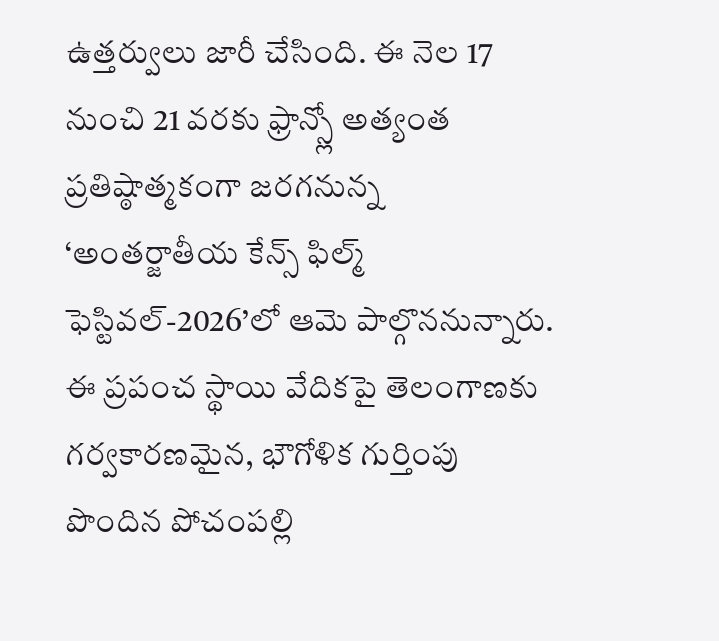ఉత్తర్వులు జారీ చేసింది. ఈ నెల 17 నుంచి 21 వరకు ఫ్రాన్స్లో అత్యంత ప్రతిష్ఠాత్మకంగా జరగనున్న ‘అంతర్జాతీయ కేన్స్ ఫిల్మ్ ఫెస్టివల్-2026’లో ఆమె పాల్గొననున్నారు. ఈ ప్రపంచ స్థాయి వేదికపై తెలంగాణకు గర్వకారణమైన, భౌగోళిక గుర్తింపు పొందిన పోచంపల్లి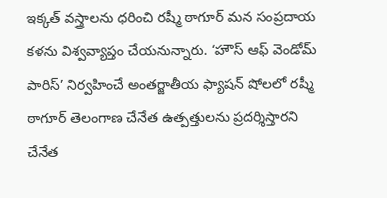ఇక్కత్ వస్త్రాలను ధరించి రష్మీ ఠాగూర్ మన సంప్రదాయ కళను విశ్వవ్యాప్తం చేయనున్నారు. ‘హౌస్ ఆఫ్ వెండోమ్ పారిస్’ నిర్వహించే అంతర్జాతీయ ఫ్యాషన్ షోలలో రష్మీ ఠాగూర్ తెలంగాణ చేనేత ఉత్పత్తులను ప్రదర్శిస్తారని చేనేత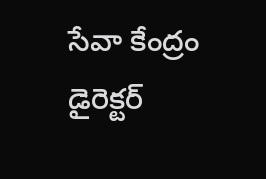సేవా కేంద్రం డైరెక్టర్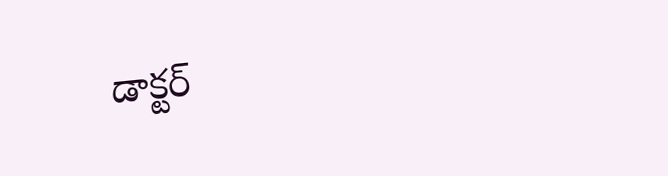డాక్టర్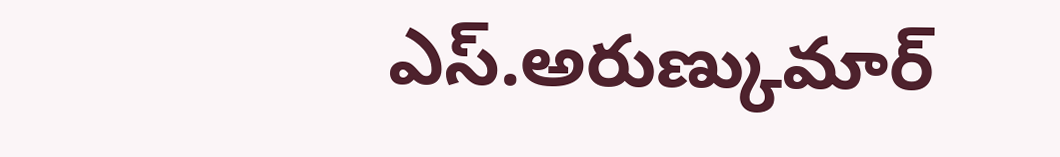ఎస్.అరుణ్కుమార్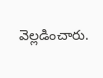వెల్లడించారు.